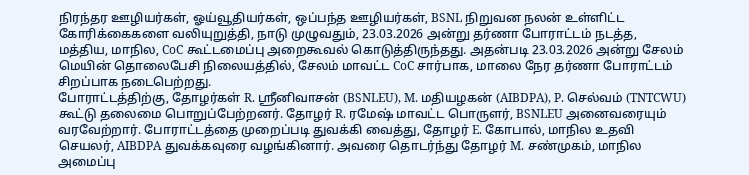நிரந்தர ஊழியர்கள், ஓய்வூதியர்கள், ஒப்பந்த ஊழியர்கள், BSNL நிறுவன நலன் உள்ளிட்ட கோரிக்கைகளை வலியுறுத்தி, நாடு முழுவதும், 23.03.2026 அன்று தர்ணா போராட்டம் நடத்த, மத்திய, மாநில, CoC கூட்டமைப்பு அறைகூவல் கொடுத்திருந்தது. அதன்படி 23.03.2026 அன்று சேலம் மெயின் தொலைபேசி நிலையத்தில், சேலம் மாவட்ட CoC சார்பாக, மாலை நேர தர்ணா போராட்டம் சிறப்பாக நடைபெற்றது.
போராட்டத்திற்கு, தோழர்கள் R. ஸ்ரீனிவாசன் (BSNLEU), M. மதியழகன் (AIBDPA), P. செல்வம் (TNTCWU) கூட்டு தலைமை பொறுப்பேற்றனர். தோழர் R. ரமேஷ் மாவட்ட பொருளர், BSNLEU அனைவரையும் வரவேற்றார். போராட்டத்தை முறைப்படி துவக்கி வைத்து, தோழர் E. கோபால், மாநில உதவி செயலர், AIBDPA துவக்கவுரை வழங்கினார். அவரை தொடர்ந்து தோழர் M. சண்முகம், மாநில அமைப்பு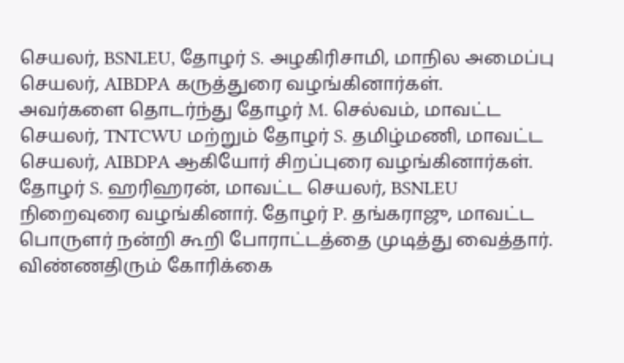செயலர், BSNLEU, தோழர் S. அழகிரிசாமி, மாநில அமைப்பு செயலர், AIBDPA கருத்துரை வழங்கினார்கள்.
அவர்களை தொடர்ந்து தோழர் M. செல்வம், மாவட்ட செயலர், TNTCWU மற்றும் தோழர் S. தமிழ்மணி, மாவட்ட செயலர், AIBDPA ஆகியோர் சிறப்புரை வழங்கினார்கள். தோழர் S. ஹரிஹரன், மாவட்ட செயலர், BSNLEU நிறைவுரை வழங்கினார். தோழர் P. தங்கராஜு, மாவட்ட பொருளர் நன்றி கூறி போராட்டத்தை முடித்து வைத்தார்.
விண்ணதிரும் கோரிக்கை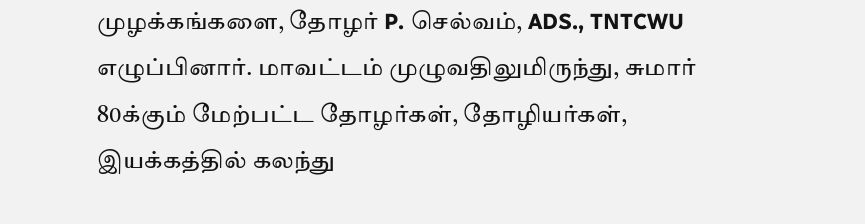முழக்கங்களை, தோழர் P. செல்வம், ADS., TNTCWU எழுப்பினார். மாவட்டம் முழுவதிலுமிருந்து, சுமார் 80க்கும் மேற்பட்ட தோழர்கள், தோழியர்கள், இயக்கத்தில் கலந்து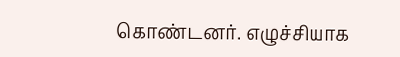கொண்டனர். எழுச்சியாக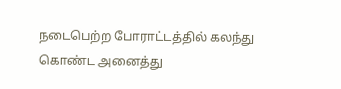நடைபெற்ற போராட்டத்தில் கலந்து கொண்ட அனைத்து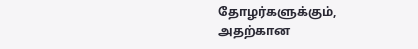தோழர்களுக்கும், அதற்கான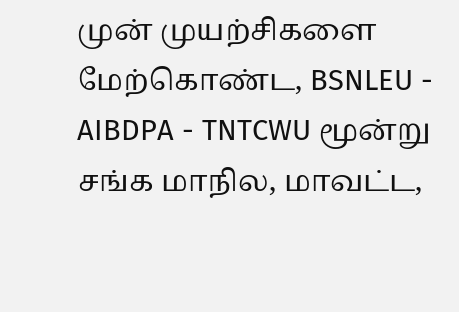முன் முயற்சிகளை மேற்கொண்ட, BSNLEU - AIBDPA - TNTCWU மூன்று சங்க மாநில, மாவட்ட,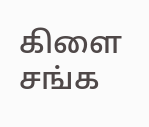கிளை சங்க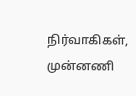நிர்வாகிகள், முன்னணி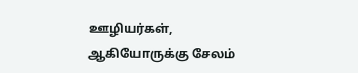ஊழியர்கள், ஆகியோருக்கு சேலம்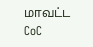மாவட்ட CoC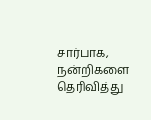சார்பாக, நன்றிகளை தெரிவித்து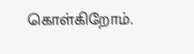கொள்கிறோம்.